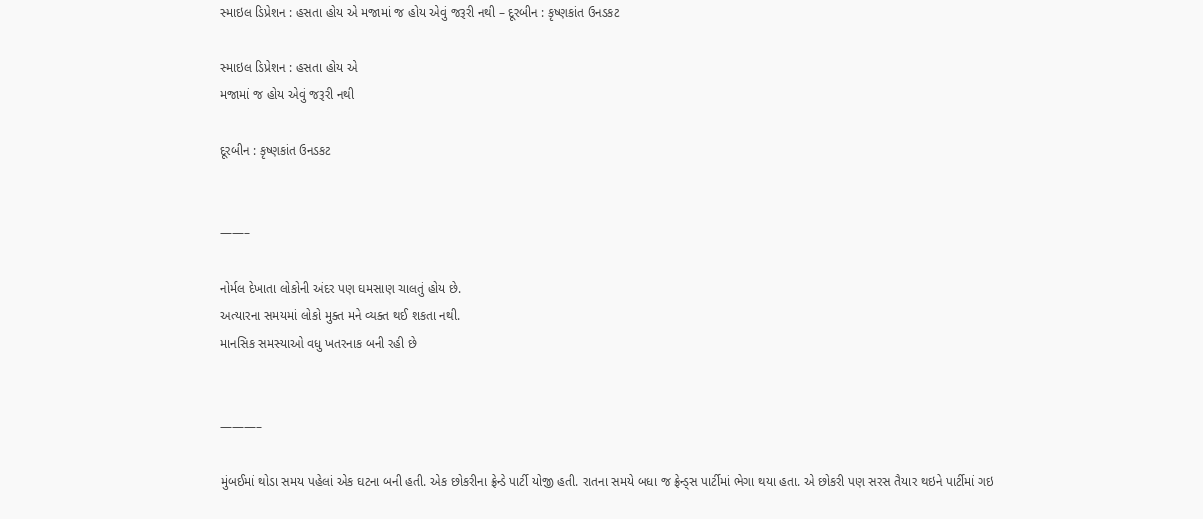સ્માઇલ ડિપ્રેશન : હસતા હોય એ મજામાં જ હોય એવું જરૂરી નથી – દૂરબીન : કૃષ્ણકાંત ઉનડકટ

સ્માઇલ ડિપ્રેશન : હસતા હોય એ
મજામાં જ હોય એવું જરૂરી નથી

દૂરબીન : કૃષ્ણકાંત ઉનડકટ


——–

નોર્મલ દેખાતા લોકોની અંદર પણ ઘમસાણ ચાલતું હોય છે.
અત્યારના સમયમાં લોકો મુક્ત મને વ્યક્ત થઈ શકતા નથી.
માનસિક સમસ્યાઓ વધુ ખતરનાક બની રહી છે


———–

મુંબઈમાં થોડા સમય પહેલાં એક ઘટના બની હતી. એક છોકરીના ફ્રેન્ડે પાર્ટી યોજી હતી. રાતના સમયે બધા જ ફ્રેન્ડ્સ પાર્ટીમાં ભેગા થયા હતા. એ છોકરી પણ સરસ તૈયાર થઇને પાર્ટીમાં ગઇ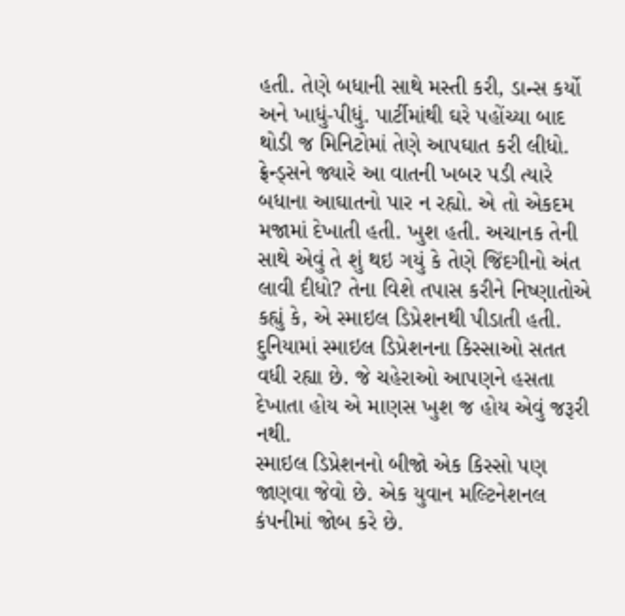હતી. તેણે બધાની સાથે મસ્તી કરી, ડાન્સ કર્યો અને ખાધું-પીધું. પાર્ટીમાંથી ઘરે પહોંચ્યા બાદ થોડી જ મિનિટોમાં તેણે આપઘાત કરી લીધો. ફ્રેન્ડ્સને જ્યારે આ વાતની ખબર પડી ત્યારે બધાના આઘાતનો પાર ન રહ્યો. એ તો એકદમ મજામાં દેખાતી હતી. ખુશ હતી. અચાનક તેની સાથે એવું તે શું થઇ ગયું કે તેણે જિંદગીનો અંત લાવી દીધો? તેના વિશે તપાસ કરીને નિષ્ણાતોએ કહ્યું કે, એ સ્માઇલ ડિપ્રેશનથી પીડાતી હતી. દુનિયામાં સ્માઇલ ડિપ્રેશનના કિસ્સાઓ સતત વધી રહ્યા છે. જે ચહેરાઓ આપણને હસતા દેખાતા હોય એ માણસ ખુશ જ હોય એવું જરૂરી નથી.
સ્માઇલ ડિપ્રેશનનો બીજો એક કિસ્સો પણ જાણવા જેવો છે. એક યુવાન મલ્ટિનેશનલ કંપનીમાં જોબ કરે છે.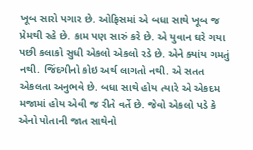ખૂબ સારો પગાર છે. ઓફિસમાં એ બધા સાથે ખૂબ જ પ્રેમથી રહે છે. કામ પણ સારું કરે છે. એ યુવાન ઘરે ગયા પછી કલાકો સુધી એકલો એકલો રડે છે. એને ક્યાંય ગમતું નથી. જિંદગીનો કોઇ અર્થ લાગતો નથી. એ સતત એકલતા અનુભવે છે. બધા સાથે હોય ત્યારે એ એકદમ મજામાં હોય એવી જ રીતે વર્તે છે. જેવો એકલો પડે કે એનો પોતાની જાત સાથેનો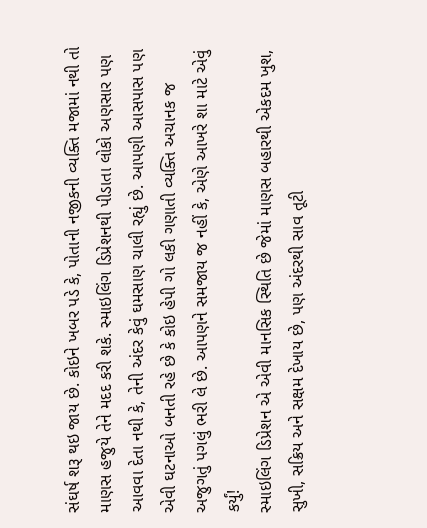સંઘર્ષ શરૂ થઇ જાય છે. કોઇને ખબર પડે કે, પોતાની નજીકની વ્યક્તિ મજામાં નથી તો માણસ હજુયે તેને મદદ કરી શકે. સ્માઇલિંગ ડિપ્રેશનથી પીડાતા લોકો અણસાર પણ આવવા દેતા નથી કે, તેની અંદર કેવું ઘમસાણ ચાલી રહ્યું છે. આપણી આસપાસ પણ એવી ઘટનાઓ બનતી રહે છે કે કોઇ હેપી ગો લકી ગણાતી વ્યક્તિ અચાનક જ અજુગતું પગલું ભરી લે છે. આપણને સમજાય જ નહીં કે, એણે આખરે શા માટે એવું કર્યું!
સ્માઇલિંગ ડિપ્રેશન એ એવી માનસિક સ્થિતિ છે જેમાં માણસ બહારથી એકદમ ખુશ, સુખી, સક્રિય અને સક્ષમ દેખાય છે, પણ અંદરથી સાવ તૂટી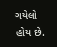ગયેલો હોય છે.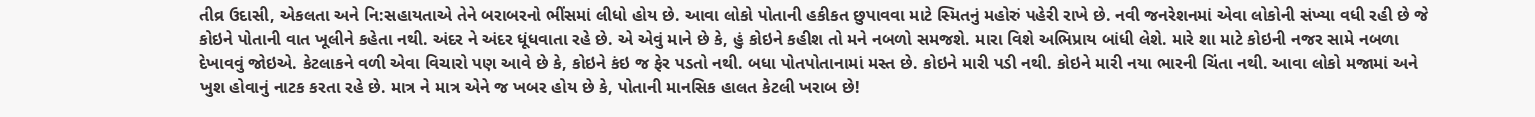તીવ્ર ઉદાસી, એકલતા અને નિ:સહાયતાએ તેને બરાબરનો ભીંસમાં લીધો હોય છે. આવા લોકો પોતાની હકીકત છુપાવવા માટે સ્મિતનું મહોરું પહેરી રાખે છે. નવી જનરેશનમાં એવા લોકોની સંખ્યા વધી રહી છે જે કોઇને પોતાની વાત ખૂલીને કહેતા નથી. અંદર ને અંદર ધૂંધવાતા રહે છે. એ એવું માને છે કે, હું કોઇને કહીશ તો મને નબળો સમજશે. મારા વિશે અભિપ્રાય બાંધી લેશે. મારે શા માટે કોઇની નજર સામે નબળા દેખાવવું જોઇએ. કેટલાકને વળી એવા વિચારો પણ આવે છે કે, કોઇને કંઇ જ ફેર પડતો નથી. બધા પોતપોતાનામાં મસ્ત છે. કોઇને મારી પડી નથી. કોઇને મારી નયા ભારની ચિંતા નથી. આવા લોકો મજામાં અને ખુશ હોવાનું નાટક કરતા રહે છે. માત્ર ને માત્ર એને જ ખબર હોય છે કે, પોતાની માનસિક હાલત કેટલી ખરાબ છે!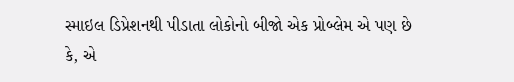સ્માઇલ ડિપ્રેશનથી પીડાતા લોકોનો બીજો એક પ્રોબ્લેમ એ પણ છે કે, એ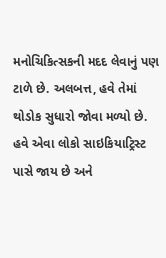મનોચિકિત્સકની મદદ લેવાનું પણ ટાળે છે. અલબત્ત, હવે તેમાં થોડોક સુધારો જોવા મળ્યો છે. હવે એવા લોકો સાઇકિયાટ્રિસ્ટ પાસે જાય છે અને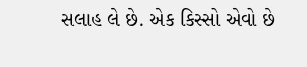સલાહ લે છે. એક કિસ્સો એવો છે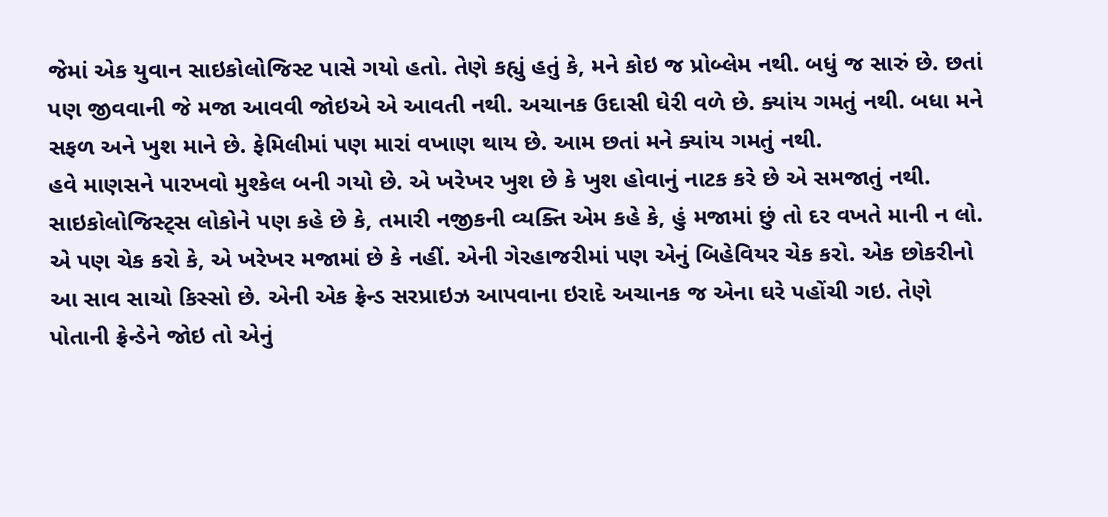જેમાં એક યુવાન સાઇકોલોજિસ્ટ પાસે ગયો હતો. તેણે કહ્યું હતું કે, મને કોઇ જ પ્રોબ્લેમ નથી. બધું જ સારું છે. છતાં પણ જીવવાની જે મજા આવવી જોઇએ એ આવતી નથી. અચાનક ઉદાસી ઘેરી વળે છે. ક્યાંય ગમતું નથી. બધા મને સફળ અને ખુશ માને છે. ફેમિલીમાં પણ મારાં વખાણ થાય છે. આમ છતાં મને ક્યાંય ગમતું નથી.
હવે માણસને પારખવો મુશ્કેલ બની ગયો છે. એ ખરેખર ખુશ છે કે ખુશ હોવાનું નાટક કરે છે એ સમજાતું નથી. સાઇકોલોજિસ્ટ્સ લોકોને પણ કહે છે કે, તમારી નજીકની વ્યક્તિ એમ કહે કે, હું મજામાં છું તો દર વખતે માની ન લો. એ પણ ચેક કરો કે, એ ખરેખર મજામાં છે કે નહીં. એની ગેરહાજરીમાં પણ એનું બિહેવિયર ચેક કરો. એક છોકરીનો આ સાવ સાચો કિસ્સો છે. એની એક ફ્રેન્ડ સરપ્રાઇઝ આપવાના ઇરાદે અચાનક જ એના ઘરે પહોંચી ગઇ. તેણે પોતાની ફ્રેન્ડેને જોઇ તો એનું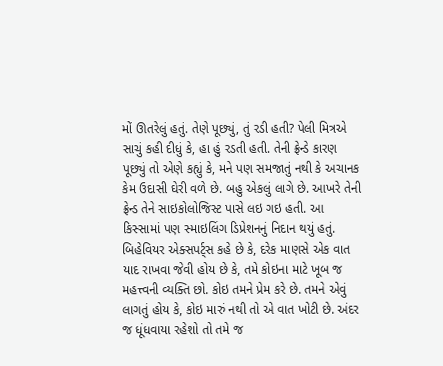મોં ઊતરેલું હતું. તેણે પૂછ્યું, તું રડી હતી? પેલી મિત્રએ સાચું કહી દીધું કે, હા હું રડતી હતી. તેની ફ્રેન્ડે કારણ પૂછ્યું તો એણે કહ્યું કે, મને પણ સમજાતું નથી કે અચાનક કેમ ઉદાસી ઘેરી વળે છે. બહુ એકલું લાગે છે. આખરે તેની ફ્રેન્ડ તેને સાઇકોલોજિસ્ટ પાસે લઇ ગઇ હતી. આ કિસ્સામાં પણ સ્માઇલિંગ ડિપ્રેશનનું નિદાન થયું હતું.
બિહેવિયર એક્સપર્ટ્સ કહે છે કે, દરેક માણસે એક વાત યાદ રાખવા જેવી હોય છે કે, તમે કોઇના માટે ખૂબ જ મહત્ત્વની વ્યક્તિ છો. કોઇ તમને પ્રેમ કરે છે. તમને એવું લાગતું હોય કે, કોઇ મારું નથી તો એ વાત ખોટી છે. અંદર જ ધૂંધવાયા રહેશો તો તમે જ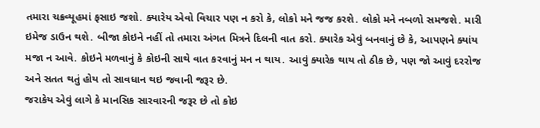તમારા ચક્રવ્યૂહમાં ફસાઇ જશો. ક્યારેય એવો વિચાર પણ ન કરો કે, લોકો મને જજ કરશે. લોકો મને નબળો સમજશે. મારી ઇમેજ ડાઉન થશે. બીજા કોઇને નહીં તો તમારા અંગત મિત્રને દિલની વાત કરો. ક્યારેક એવું બનવાનું છે કે, આપણને ક્યાંય મજા ન આવે. કોઇને મળવાનું કે કોઇની સાથે વાત કરવાનું મન ન થાય. આવું ક્યારેક થાય તો ઠીક છે, પણ જો આવું દરરોજ અને સતત થતું હોય તો સાવધાન થઇ જવાની જરૂર છે.
જરાકેય એવું લાગે કે માનસિક સારવારની જરૂર છે તો કોઇ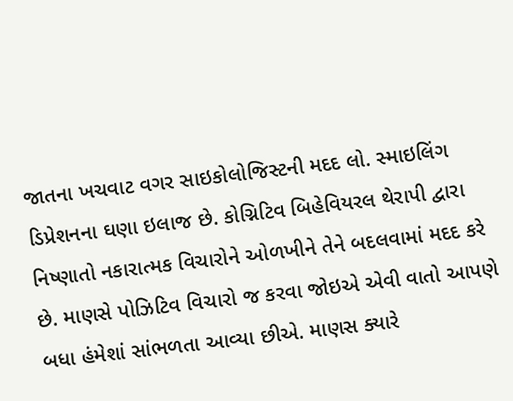જાતના ખચવાટ વગર સાઇકોલોજિસ્ટની મદદ લો. સ્માઇલિંગ ડિપ્રેશનના ઘણા ઇલાજ છે. કોગ્નિટિવ બિહેવિયરલ થેરાપી દ્વારા નિષ્ણાતો નકારાત્મક વિચારોને ઓળખીને તેને બદલવામાં મદદ કરે છે. માણસે પોઝિટિવ વિચારો જ કરવા જોઇએ એવી વાતો આપણે બધા હંમેશાં સાંભળતા આવ્યા છીએ. માણસ ક્યારે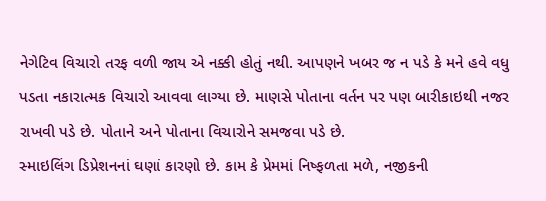નેગેટિવ વિચારો તરફ વળી જાય એ નક્કી હોતું નથી. આપણને ખબર જ ન પડે કે મને હવે વધુ પડતા નકારાત્મક વિચારો આવવા લાગ્યા છે. માણસે પોતાના વર્તન પર પણ બારીકાઇથી નજર રાખવી પડે છે. પોતાને અને પોતાના વિચારોને સમજવા પડે છે.
સ્માઇલિંગ ડિપ્રેશનનાં ઘણાં કારણો છે. કામ કે પ્રેમમાં નિષ્ફળતા મળે, નજીકની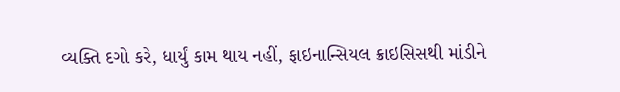વ્યક્તિ દગો કરે, ધાર્યું કામ થાય નહીં, ફાઇનાન્સિયલ ક્રાઇસિસથી માંડીને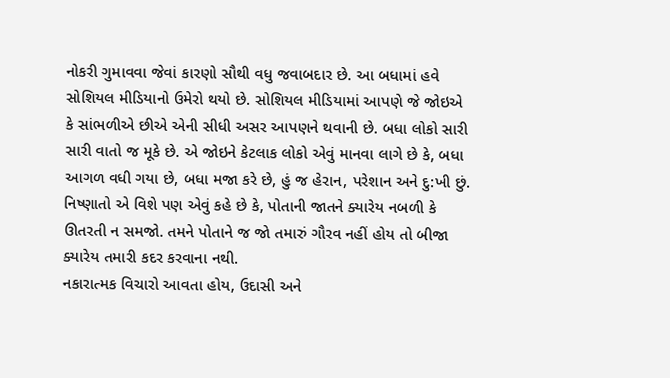નોકરી ગુમાવવા જેવાં કારણો સૌથી વધુ જવાબદાર છે. આ બધામાં હવે સોશિયલ મીડિયાનો ઉમેરો થયો છે. સોશિયલ મીડિયામાં આપણે જે જોઇએ કે સાંભળીએ છીએ એની સીધી અસર આપણને થવાની છે. બધા લોકો સારી સારી વાતો જ મૂકે છે. એ જોઇને કેટલાક લોકો એવું માનવા લાગે છે કે, બધા આગળ વધી ગયા છે, બધા મજા કરે છે, હું જ હેરાન, પરેશાન અને દુ:ખી છું. નિષ્ણાતો એ વિશે પણ એવું કહે છે કે, પોતાની જાતને ક્યારેય નબળી કે ઊતરતી ન સમજો. તમને પોતાને જ જો તમારું ગૌરવ નહીં હોય તો બીજા ક્યારેય તમારી કદર કરવાના નથી.
નકારાત્મક વિચારો આવતા હોય, ઉદાસી અને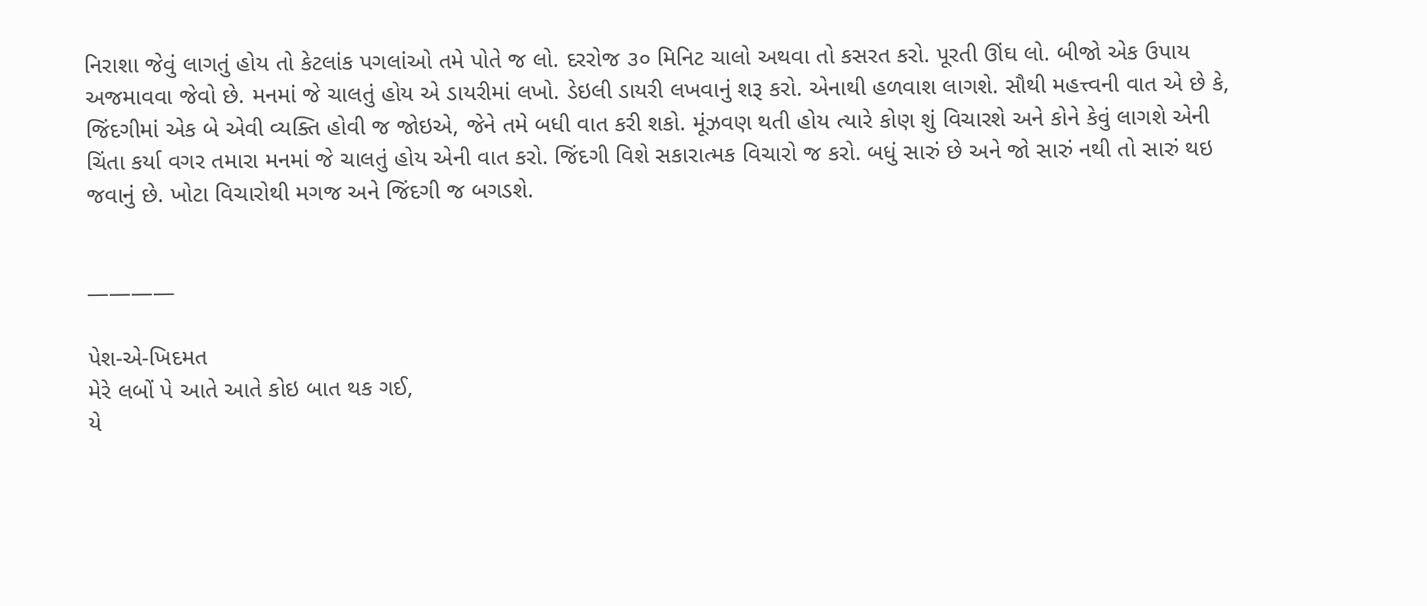નિરાશા જેવું લાગતું હોય તો કેટલાંક પગલાંઓ તમે પોતે જ લો. દરરોજ ૩૦ મિનિટ ચાલો અથવા તો કસરત કરો. પૂરતી ઊંઘ લો. બીજો એક ઉપાય અજમાવવા જેવો છે. મનમાં જે ચાલતું હોય એ ડાયરીમાં લખો. ડેઇલી ડાયરી લખવાનું શરૂ કરો. એનાથી હળવાશ લાગશે. સૌથી મહત્ત્વની વાત એ છે કે, જિંદગીમાં એક બે એવી વ્યક્તિ હોવી જ જોઇએ, જેને તમે બધી વાત કરી શકો. મૂંઝવણ થતી હોય ત્યારે કોણ શું વિચારશે અને કોને કેવું લાગશે એની ચિંતા કર્યા વગર તમારા મનમાં જે ચાલતું હોય એની વાત કરો. જિંદગી વિશે સકારાત્મક વિચારો જ કરો. બધું સારું છે અને જો સારું નથી તો સારું થઇ જવાનું છે. ખોટા વિચારોથી મગજ અને જિંદગી જ બગડશે.


————

પેશ-એ-ખિદમત
મેરે લબોં પે આતે આતે કોઇ બાત થક ગઈ,
યે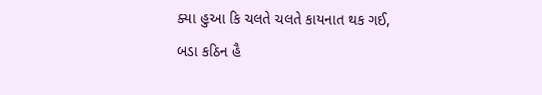ક્યા હુઆ કિ ચલતે ચલતે કાયનાત થક ગઈ,
બડા કઠિન હૈ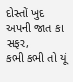દોસ્તોં ખુદ અપની જાત કા સફર,
કભી કભી તો યૂં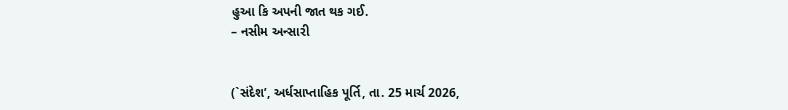હુઆ કિ અપની જાત થક ગઈ.
– નસીમ અન્સારી


(`સંદેશ’, અર્ધસાપ્તાહિક પૂર્તિ, તા. 25 માર્ચ 2026,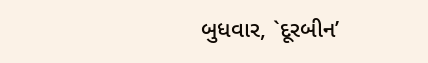બુધવાર, `દૂરબીન’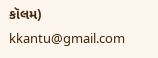કૉલમ)
kkantu@gmail.com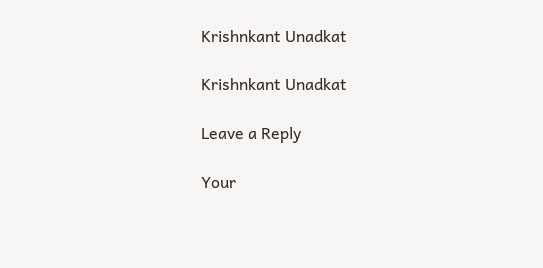Krishnkant Unadkat

Krishnkant Unadkat

Leave a Reply

Your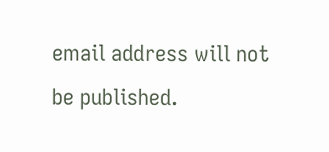email address will not be published.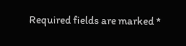Required fields are marked *